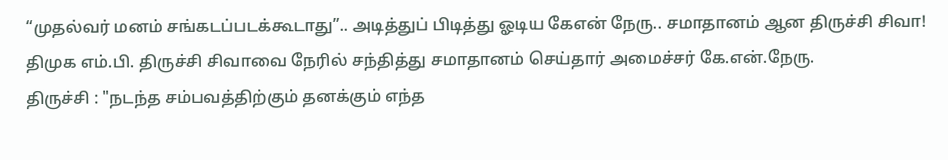“முதல்வர் மனம் சங்கடப்படக்கூடாது”.. அடித்துப் பிடித்து ஓடிய கேஎன் நேரு.. சமாதானம் ஆன திருச்சி சிவா!
திமுக எம்.பி. திருச்சி சிவாவை நேரில் சந்தித்து சமாதானம் செய்தார் அமைச்சர் கே.என்.நேரு.
திருச்சி : "நடந்த சம்பவத்திற்கும் தனக்கும் எந்த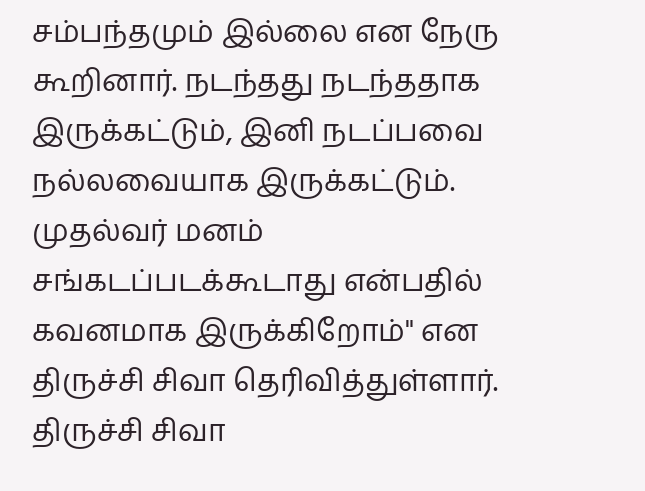சம்பந்தமும் இல்லை என நேரு கூறினார். நடந்தது நடந்ததாக இருக்கட்டும், இனி நடப்பவை நல்லவையாக இருக்கட்டும். முதல்வர் மனம் சங்கடப்படக்கூடாது என்பதில் கவனமாக இருக்கிறோம்" என திருச்சி சிவா தெரிவித்துள்ளார்.
திருச்சி சிவா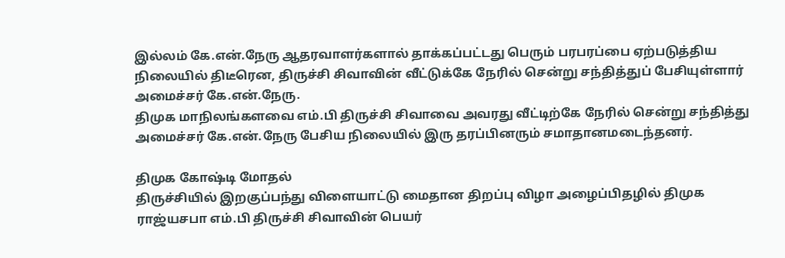இல்லம் கே.என்.நேரு ஆதரவாளர்களால் தாக்கப்பட்டது பெரும் பரபரப்பை ஏற்படுத்திய நிலையில் திடீரென, திருச்சி சிவாவின் வீட்டுக்கே நேரில் சென்று சந்தித்துப் பேசியுள்ளார் அமைச்சர் கே.என்.நேரு.
திமுக மாநிலங்களவை எம்.பி திருச்சி சிவாவை அவரது வீட்டிற்கே நேரில் சென்று சந்தித்து அமைச்சர் கே.என்.நேரு பேசிய நிலையில் இரு தரப்பினரும் சமாதானமடைந்தனர்.

திமுக கோஷ்டி மோதல்
திருச்சியில் இறகுப்பந்து விளையாட்டு மைதான திறப்பு விழா அழைப்பிதழில் திமுக ராஜ்யசபா எம்.பி திருச்சி சிவாவின் பெயர்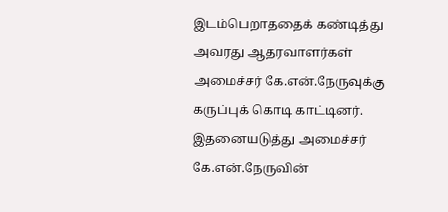இடம்பெறாததைக் கண்டித்து அவரது ஆதரவாளர்கள் அமைச்சர் கே.என்.நேருவுக்கு கருப்புக் கொடி காட்டினர். இதனையடுத்து அமைச்சர் கே.என்.நேருவின்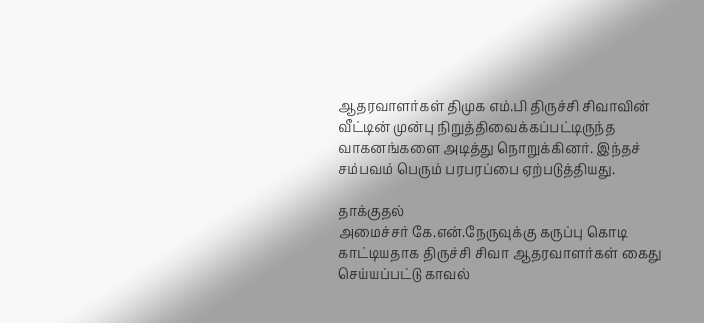ஆதரவாளர்கள் திமுக எம்.பி திருச்சி சிவாவின் வீட்டின் முன்பு நிறுத்திவைக்கப்பட்டிருந்த வாகனங்களை அடித்து நொறுக்கினர். இந்தச் சம்பவம் பெரும் பரபரப்பை ஏற்படுத்தியது.

தாக்குதல்
அமைச்சர் கே.என்.நேருவுக்கு கருப்பு கொடி காட்டியதாக திருச்சி சிவா ஆதரவாளர்கள் கைது செய்யப்பட்டு காவல்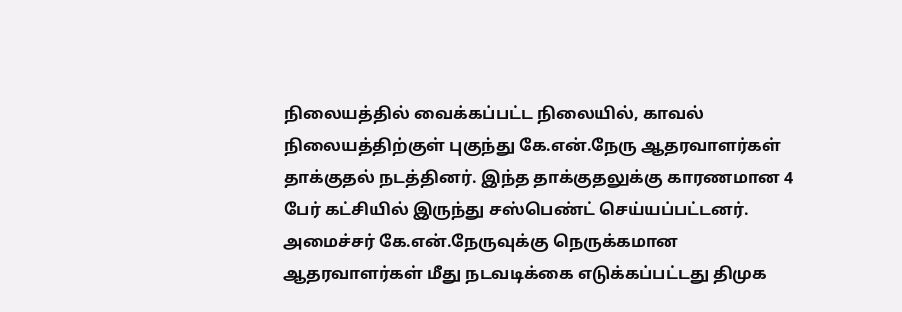நிலையத்தில் வைக்கப்பட்ட நிலையில், காவல் நிலையத்திற்குள் புகுந்து கே.என்.நேரு ஆதரவாளர்கள் தாக்குதல் நடத்தினர். இந்த தாக்குதலுக்கு காரணமான 4 பேர் கட்சியில் இருந்து சஸ்பெண்ட் செய்யப்பட்டனர். அமைச்சர் கே.என்.நேருவுக்கு நெருக்கமான ஆதரவாளர்கள் மீது நடவடிக்கை எடுக்கப்பட்டது திமுக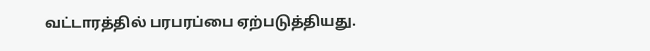வட்டாரத்தில் பரபரப்பை ஏற்படுத்தியது.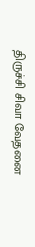திருச்சி சிவா வேதனை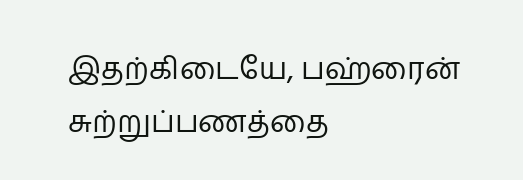இதற்கிடையே, பஹ்ரைன் சுற்றுப்பணத்தை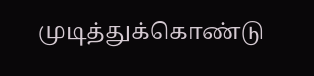முடித்துக்கொண்டு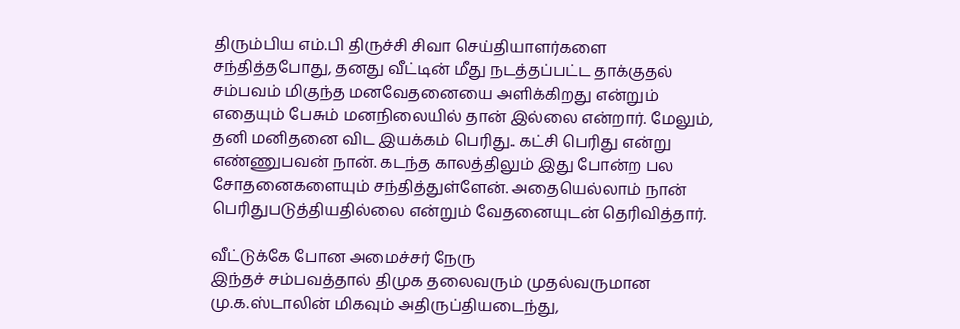திரும்பிய எம்.பி திருச்சி சிவா செய்தியாளர்களை சந்தித்தபோது, தனது வீட்டின் மீது நடத்தப்பட்ட தாக்குதல் சம்பவம் மிகுந்த மனவேதனையை அளிக்கிறது என்றும் எதையும் பேசும் மனநிலையில் தான் இல்லை என்றார். மேலும், தனி மனிதனை விட இயக்கம் பெரிது.. கட்சி பெரிது என்று எண்ணுபவன் நான். கடந்த காலத்திலும் இது போன்ற பல சோதனைகளையும் சந்தித்துள்ளேன். அதையெல்லாம் நான் பெரிதுபடுத்தியதில்லை என்றும் வேதனையுடன் தெரிவித்தார்.

வீட்டுக்கே போன அமைச்சர் நேரு
இந்தச் சம்பவத்தால் திமுக தலைவரும் முதல்வருமான மு.க.ஸ்டாலின் மிகவும் அதிருப்தியடைந்து,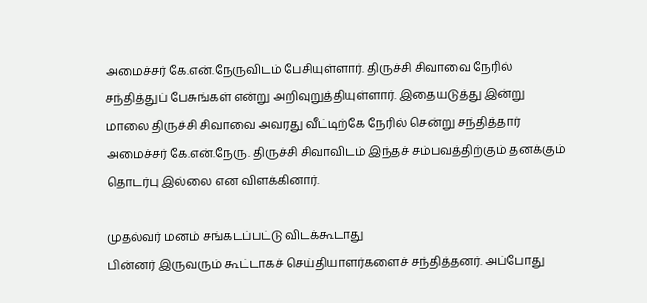அமைச்சர் கே.என்.நேருவிடம் பேசியுள்ளார். திருச்சி சிவாவை நேரில் சந்தித்துப் பேசுங்கள் என்று அறிவுறுத்தியுள்ளார். இதையடுத்து இன்று மாலை திருச்சி சிவாவை அவரது வீட்டிற்கே நேரில் சென்று சந்தித்தார் அமைச்சர் கே.என்.நேரு. திருச்சி சிவாவிடம் இந்தச் சம்பவத்திற்கும் தனக்கும் தொடர்பு இல்லை என விளக்கினார்.

முதல்வர் மனம் சங்கடப்பட்டு விடக்கூடாது
பின்னர் இருவரும் கூட்டாகச் செய்தியாளர்களைச் சந்தித்தனர். அப்போது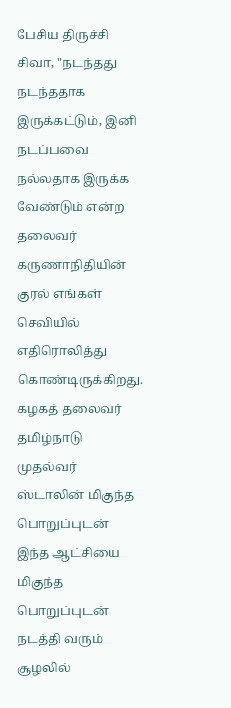பேசிய திருச்சி சிவா, "நடந்தது நடந்ததாக இருக்கட்டும், இனி நடப்பவை நல்லதாக இருக்க வேண்டும் என்ற தலைவர் கருணாநிதியின் குரல் எங்கள் செவியில் எதிரொலித்து கொண்டிருக்கிறது. கழகத் தலைவர் தமிழ்நாடு முதல்வர் ஸ்டாலின் மிகுந்த பொறுப்புடன் இந்த ஆட்சியை மிகுந்த பொறுப்புடன் நடத்தி வரும் சூழலில்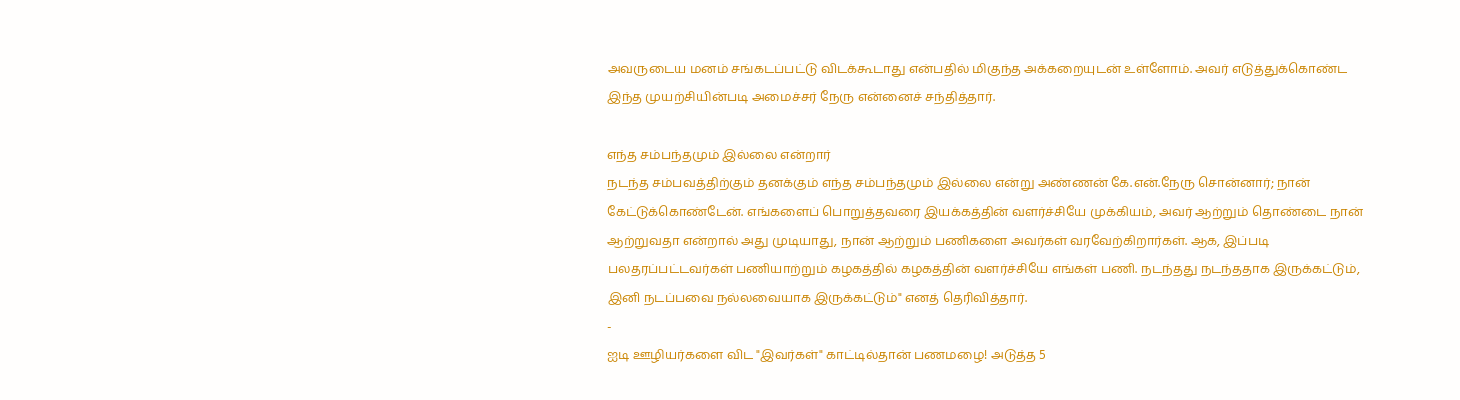அவருடைய மனம் சங்கடப்பட்டு விடக்கூடாது என்பதில் மிகுந்த அக்கறையுடன் உள்ளோம். அவர் எடுத்துக்கொண்ட இந்த முயற்சியின்படி அமைச்சர் நேரு என்னைச் சந்தித்தார்.

எந்த சம்பந்தமும் இல்லை என்றார்
நடந்த சம்பவத்திற்கும் தனக்கும் எந்த சம்பந்தமும் இல்லை என்று அண்ணன் கே.என்.நேரு சொன்னார்; நான் கேட்டுக்கொண்டேன். எங்களைப் பொறுத்தவரை இயக்கத்தின் வளர்ச்சியே முக்கியம், அவர் ஆற்றும் தொண்டை நான் ஆற்றுவதா என்றால் அது முடியாது, நான் ஆற்றும் பணிகளை அவர்கள் வரவேற்கிறார்கள். ஆக, இப்படி பலதரப்பட்டவர்கள் பணியாற்றும் கழகத்தில் கழகத்தின் வளர்ச்சியே எங்கள் பணி. நடந்தது நடந்ததாக இருக்கட்டும், இனி நடப்பவை நல்லவையாக இருக்கட்டும்" எனத் தெரிவித்தார்.
-
ஐடி ஊழியர்களை விட "இவர்கள்" காட்டில்தான் பணமழை! அடுத்த 5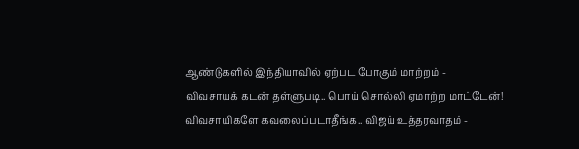ஆண்டுகளில் இந்தியாவில் ஏற்பட போகும் மாற்றம் -
விவசாயக் கடன் தள்ளுபடி.. பொய் சொல்லி ஏமாற்ற மாட்டேன்! விவசாயிகளே கவலைப்படாதீங்க.. விஜய் உத்தரவாதம் -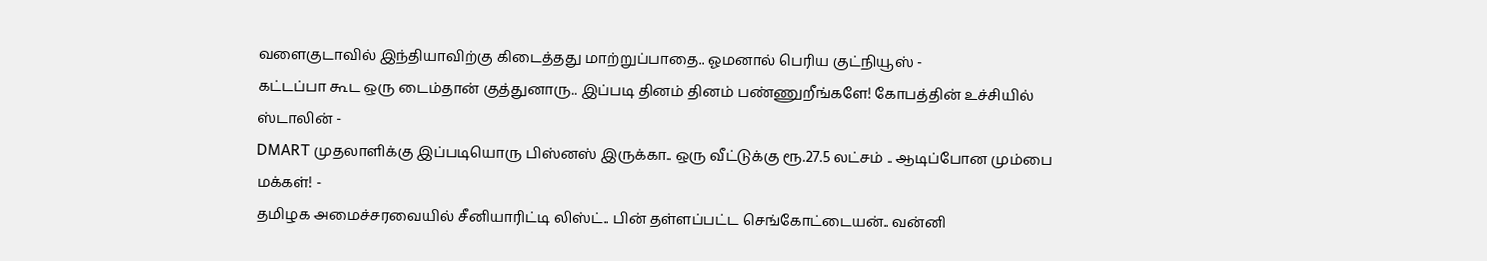வளைகுடாவில் இந்தியாவிற்கு கிடைத்தது மாற்றுப்பாதை.. ஓமனால் பெரிய குட்நியூஸ் -
கட்டப்பா கூட ஒரு டைம்தான் குத்துனாரு.. இப்படி தினம் தினம் பண்ணுறீங்களே! கோபத்தின் உச்சியில் ஸ்டாலின் -
DMART முதலாளிக்கு இப்படியொரு பிஸ்னஸ் இருக்கா.. ஒரு வீட்டுக்கு ரூ.27.5 லட்சம் .. ஆடிப்போன மும்பை மக்கள்! -
தமிழக அமைச்சரவையில் சீனியாரிட்டி லிஸ்ட்.. பின் தள்ளப்பட்ட செங்கோட்டையன்.. வன்னி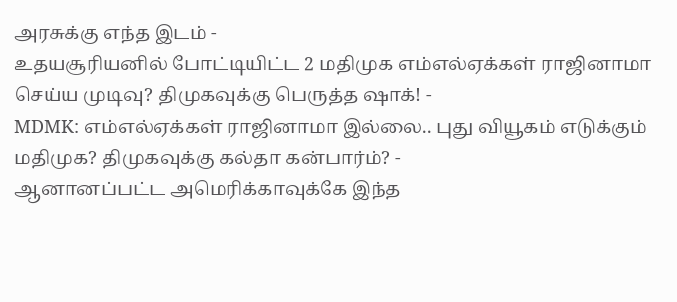அரசுக்கு எந்த இடம் -
உதயசூரியனில் போட்டியிட்ட 2 மதிமுக எம்எல்ஏக்கள் ராஜினாமா செய்ய முடிவு? திமுகவுக்கு பெருத்த ஷாக்! -
MDMK: எம்எல்ஏக்கள் ராஜினாமா இல்லை.. புது வியூகம் எடுக்கும் மதிமுக? திமுகவுக்கு கல்தா கன்பார்ம்? -
ஆனானப்பட்ட அமெரிக்காவுக்கே இந்த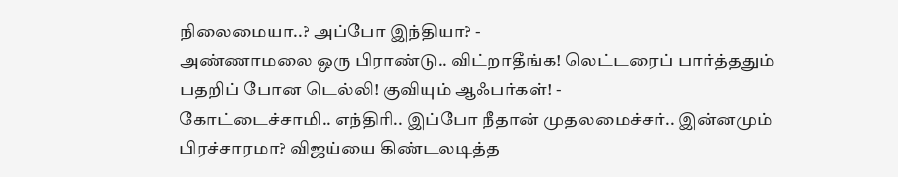நிலைமையா..? அப்போ இந்தியா? -
அண்ணாமலை ஒரு பிராண்டு.. விட்றாதீங்க! லெட்டரைப் பார்த்ததும் பதறிப் போன டெல்லி! குவியும் ஆஃபர்கள்! -
கோட்டைச்சாமி.. எந்திரி.. இப்போ நீதான் முதலமைச்சர்.. இன்னமும் பிரச்சாரமா? விஜய்யை கிண்டலடித்த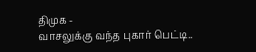திமுக -
வாசலுக்கு வந்த புகார் பெட்டி..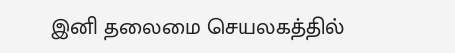இனி தலைமை செயலகத்தில்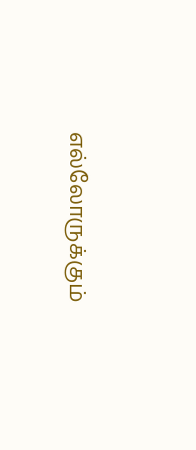எல்லோருக்கும்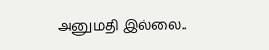அனுமதி இல்லை..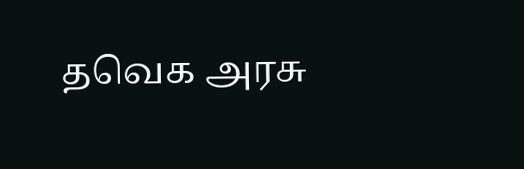தவெக அரசு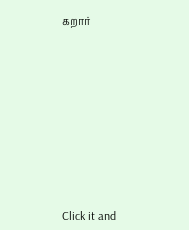கறார்












Click it and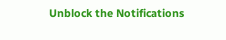Unblock the Notifications